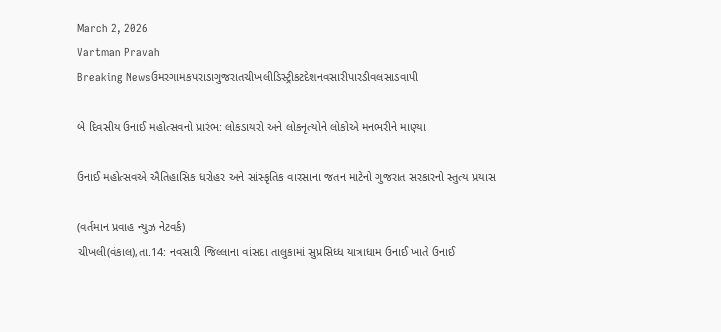March 2, 2026
Vartman Pravah
Breaking Newsઉમરગામકપરાડાગુજરાતચીખલીડિસ્ટ્રીકટદેશનવસારીપારડીવલસાડવાપી

બે દિવસીય ઉનાઈ મહોત્‍સવનો પ્રારંભ: લોકડાયરો અને લોકનૃત્‍યોને લોકોએ મનભરીને માણ્‍યા

ઉનાઈ મહોત્‍સવએ ઐતિહાસિક ધરોહર અને સાંસ્‍કૃતિક વારસાના જતન માટેનો ગુજરાત સરકારનો સ્‍તુત્‍ય પ્રયાસ

(વર્તમાન પ્રવાહ ન્‍યુઝ નેટવર્ક)
ચીખલી(વંકાલ),તા.14: નવસારી જિલ્લાના વાંસદા તાલુકામાં સુપ્રસિધ્‍ધ યાત્રાધામ ઉનાઈ ખાતે ઉનાઈ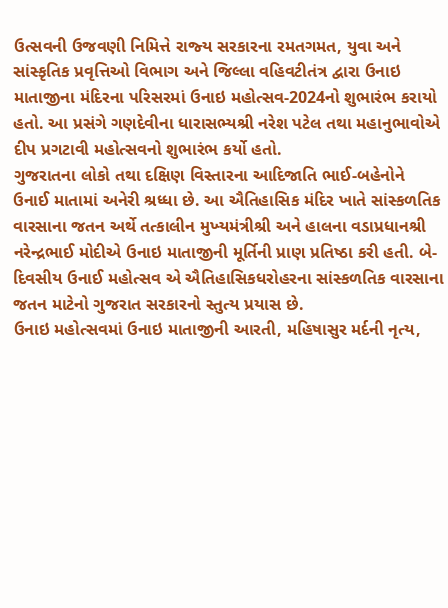ઉત્‍સવની ઉજવણી નિમિત્તે રાજ્‍ય સરકારના રમતગમત, યુવા અને સાંસ્‍કૃતિક પ્રવૃત્તિઓ વિભાગ અને જિલ્લા વહિવટીતંત્ર દ્વારા ઉનાઇ માતાજીના મંદિરના પરિસરમાં ઉનાઇ મહોત્‍સવ-2024નો શુભારંભ કરાયો હતો. આ પ્રસંગે ગણદેવીના ધારાસભ્‍યશ્રી નરેશ પટેલ તથા મહાનુભાવોએ દીપ પ્રગટાવી મહોત્‍સવનો શુભારંભ કર્યો હતો.
ગુજરાતના લોકો તથા દક્ષિણ વિસ્‍તારના આદિજાતિ ભાઈ-બહેનોને ઉનાઈ માતામાં અનેરી શ્રધ્‍ધા છે. આ ઐતિહાસિક મંદિર ખાતે સાંસ્‍કળતિક વારસાના જતન અર્થે તત્‍કાલીન મુખ્‍યમંત્રીશ્રી અને હાલના વડાપ્રધાનશ્રી નરેન્‍દ્રભાઈ મોદીએ ઉનાઇ માતાજીની મૂર્તિની પ્રાણ પ્રતિષ્ઠા કરી હતી. બે-દિવસીય ઉનાઈ મહોત્‍સવ એ ઐતિહાસિકધરોહરના સાંસ્‍કળતિક વારસાના જતન માટેનો ગુજરાત સરકારનો સ્‍તુત્‍ય પ્રયાસ છે.
ઉનાઇ મહોત્‍સવમાં ઉનાઇ માતાજીની આરતી, મહિષાસુર મર્દની નૃત્‍ય,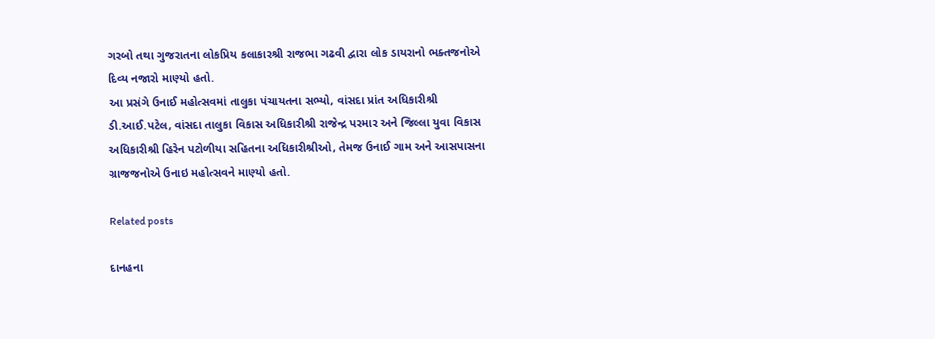ગરબો તથા ગુજરાતના લોકપ્રિય કલાકારશ્રી રાજભા ગઢવી દ્વારા લોક ડાયરાનો ભક્‍તજનોએ દિવ્‍ય નજારો માણ્‍યો હતો.
આ પ્રસંગે ઉનાઈ મહોત્‍સવમાં તાલુકા પંચાયતના સભ્‍યો, વાંસદા પ્રાંત અધિકારીશ્રી ડી.આઈ.પટેલ, વાંસદા તાલુકા વિકાસ અધિકારીશ્રી રાજેન્‍દ્ર પરમાર અને જિલ્લા યુવા વિકાસ અધિકારીશ્રી હિરેન પટોળીયા સહિતના અધિકારીશ્રીઓ, તેમજ ઉનાઈ ગામ અને આસપાસના ગ્રાજજનોએ ઉનાઇ મહોત્‍સવને માણ્‍યો હતો.

Related posts

દાનહના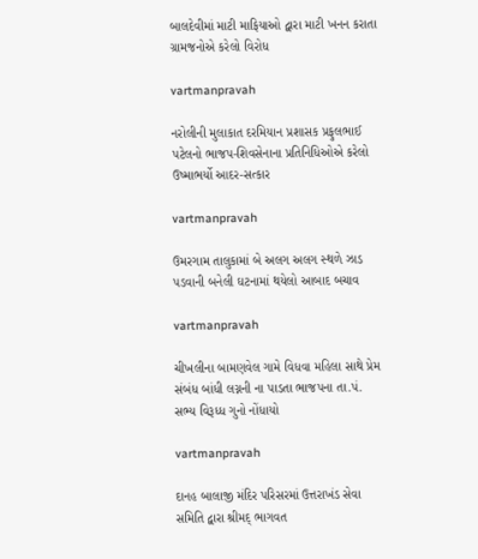બાલદેવીમાં માટી માફિયાઓ દ્વારા માટી ખનન કરાતા ગ્રામજનોએ કરેલો વિરોધ

vartmanpravah

નરોલીની મુલાકાત દરમિયાન પ્રશાસક પ્રફુલભાઈ પટેલનો ભાજપ-શિવસેનાના પ્રતિનિધિઓએ કરેલો ઉષ્‍માભર્યો આદર-સત્‍કાર

vartmanpravah

ઉમરગામ તાલુકામાં બે અલગ અલગ સ્‍થળે ઝાડ પડવાની બનેલી ઘટનામાં થયેલો આબાદ બચાવ

vartmanpravah

ચીખલીના બામણવેલ ગામે વિધવા મહિલા સાથે પ્રેમ સંબંધ બાંધી લગ્નની ના પાડતા ભાજપના તા.પં. સભ્‍ય વિરૂધ્‍ધ ગુનો નોંધાયો

vartmanpravah

દાનહ બાલાજી મંદિર પરિસરમાં ઉત્તરાખંડ સેવા સમિતિ દ્વારા શ્રીમદ્‌ ભાગવત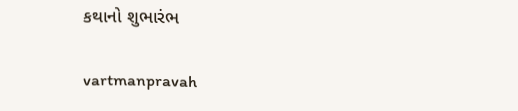કથાનો શુભારંભ

vartmanpravah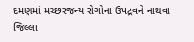દમણમાં મચ્‍છરજન્‍ય રોગોના ઉપદ્રવને નાથવા જિલ્લા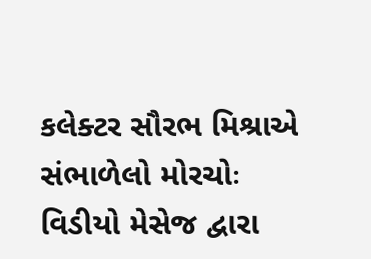કલેક્‍ટર સૌરભ મિશ્રાએ સંભાળેલો મોરચોઃ વિડીયો મેસેજ દ્વારા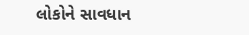લોકોને સાવધાન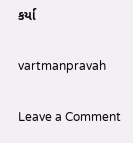કર્યા

vartmanpravah

Leave a Comment